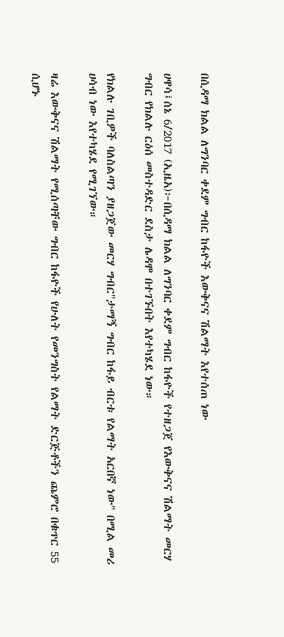በሲዳማ ክልል ለግንባር ቀደም ግብር ከፋዮች እውቅናና ሽልማት እየተሰጠ ነው

ሀዋሳ፤ሰኔ 6/2017 (ኢዜአ)፦በሲዳማ ክልል ለግንባር ቀደም ግብር ከፋዮች የተዘጋጀ የእውቅናና ሽልማት መርሃ ግብር የክልሉ ርዕሰ መስተዳድር ደስታ ሌዳሞ በተገኙበት እየተካሄደ ነው።

የክልሉ ገቢዎች ባለስልጣን ያዘጋጀው መርሃ ግብር"ታማኝ ግብር ከፋይ ብርቱ የልማት አርበኛ ነው" በሚል መሪ ሀሳብ ነው እየተካሄደ የሚገኘው።

ዛሬ እውቅናና ሽልማት የሚሰጣቸው ግብር ከፋዮች የሁለት የመንግስት የልማት ድርጅቶችን ጨምሮ በቁጥር 55 ሲሆኑ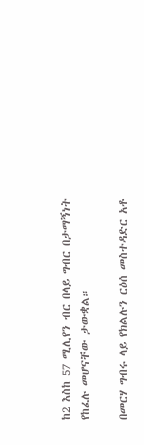ከ2 እስከ 57 ሚሊየን ብር በላይ ግብር በታማኝነት የከፈሉ መሆናቸው ታውቋል።

በመርሃ ግብሩ ላይ የክልሉን ርዕሰ መስተዳድር አቶ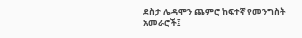ደስታ ሌዳሞን ጨምሮ ከፍተኛ የመንግስት አመራሮች፤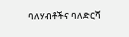ባለሃብቶችና ባለድርሻ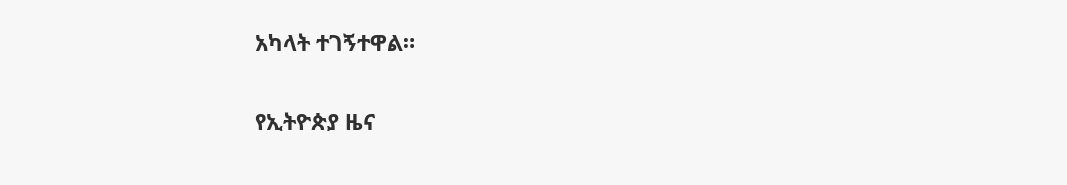አካላት ተገኝተዋል።

የኢትዮጵያ ዜና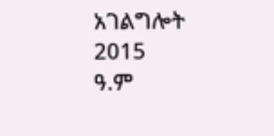አገልግሎት
2015
ዓ.ም